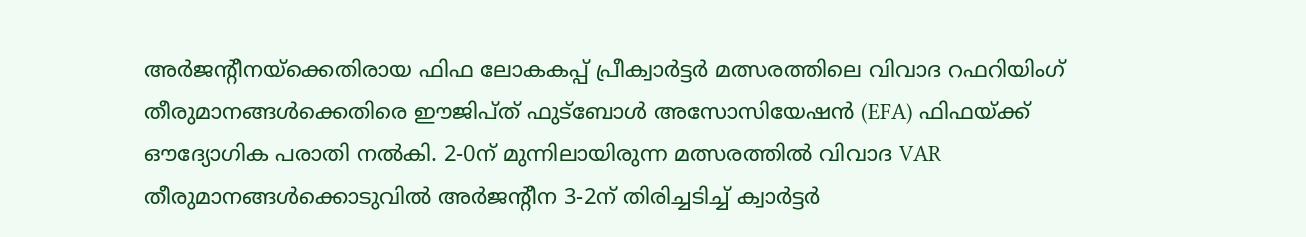അർജന്റീനയ്ക്കെതിരായ ഫിഫ ലോകകപ്പ് പ്രീക്വാർട്ടർ മത്സരത്തിലെ വിവാദ റഫറിയിംഗ് തീരുമാനങ്ങൾക്കെതിരെ ഈജിപ്ത് ഫുട്ബോൾ അസോസിയേഷൻ (EFA) ഫിഫയ്ക്ക് ഔദ്യോഗിക പരാതി നൽകി. 2-0ന് മുന്നിലായിരുന്ന മത്സരത്തിൽ വിവാദ VAR തീരുമാനങ്ങൾക്കൊടുവിൽ അർജന്റീന 3-2ന് തിരിച്ചടിച്ച് ക്വാർട്ടർ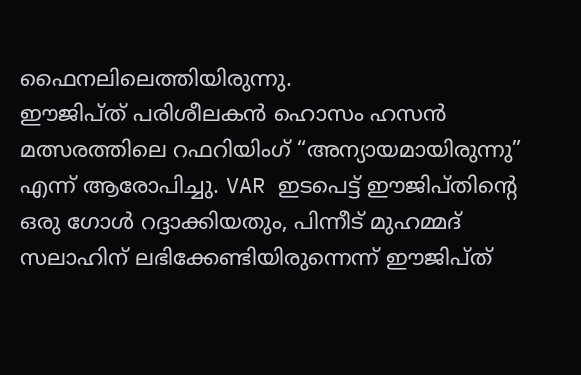ഫൈനലിലെത്തിയിരുന്നു.
ഈജിപ്ത് പരിശീലകൻ ഹൊസം ഹസൻ മത്സരത്തിലെ റഫറിയിംഗ് “അന്യായമായിരുന്നു” എന്ന് ആരോപിച്ചു. VAR ഇടപെട്ട് ഈജിപ്തിന്റെ ഒരു ഗോൾ റദ്ദാക്കിയതും, പിന്നീട് മുഹമ്മദ് സലാഹിന് ലഭിക്കേണ്ടിയിരുന്നെന്ന് ഈജിപ്ത്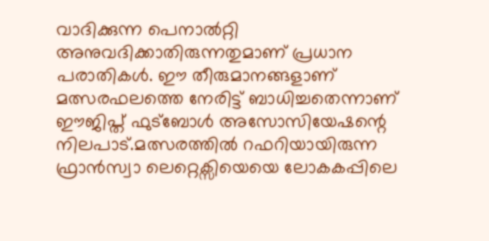വാദിക്കുന്ന പെനാൽറ്റി അനുവദിക്കാതിരുന്നതുമാണ് പ്രധാന പരാതികൾ. ഈ തീരുമാനങ്ങളാണ് മത്സരഫലത്തെ നേരിട്ട് ബാധിച്ചതെന്നാണ് ഈജിപ്ത് ഫുട്ബോൾ അസോസിയേഷന്റെ നിലപാട്.മത്സരത്തിൽ റഫറിയായിരുന്ന ഫ്രാൻസ്വാ ലെറ്റെക്സിയെയെ ലോകകപ്പിലെ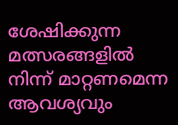ശേഷിക്കുന്ന മത്സരങ്ങളിൽ നിന്ന് മാറ്റണമെന്ന ആവശ്യവും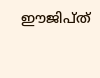ഈജിപ്ത്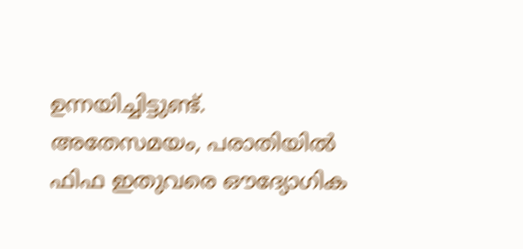ഉന്നയിച്ചിട്ടുണ്ട്. അതേസമയം, പരാതിയിൽ ഫിഫ ഇതുവരെ ഔദ്യോഗിക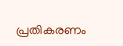പ്രതികരണം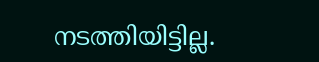നടത്തിയിട്ടില്ല.